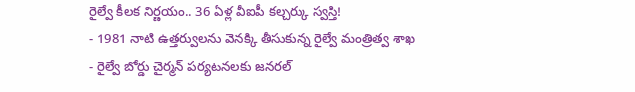రైల్వే కీలక నిర్ణయం.. 36 ఏళ్ల వీఐపీ కల్చర్కు స్వస్తి!
- 1981 నాటి ఉత్తర్వులను వెనక్కి తీసుకున్న రైల్వే మంత్రిత్వ శాఖ
- రైల్వే బోర్డు చైర్మన్ పర్యటనలకు జనరల్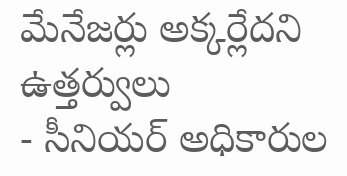మేనేజర్లు అక్కర్లేదని ఉత్తర్వులు
- సీనియర్ అధికారుల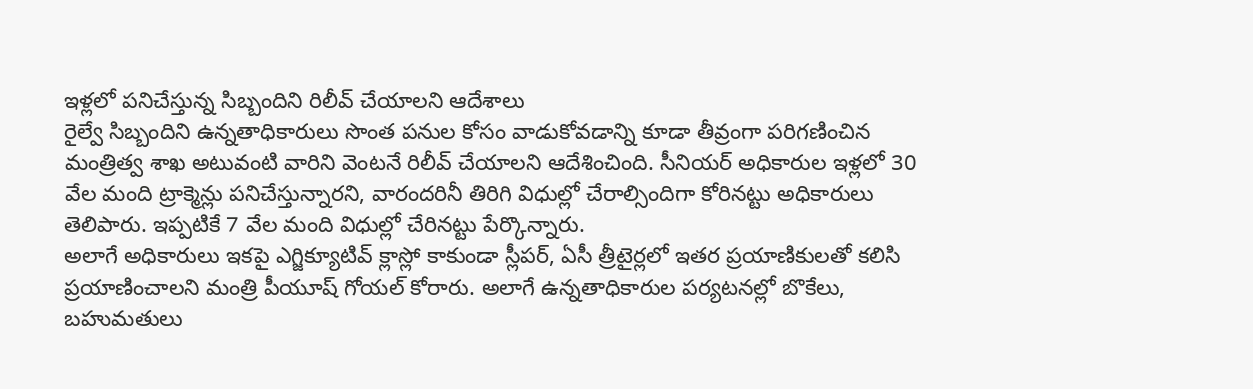ఇళ్లలో పనిచేస్తున్న సిబ్బందిని రిలీవ్ చేయాలని ఆదేశాలు
రైల్వే సిబ్బందిని ఉన్నతాధికారులు సొంత పనుల కోసం వాడుకోవడాన్ని కూడా తీవ్రంగా పరిగణించిన మంత్రిత్వ శాఖ అటువంటి వారిని వెంటనే రిలీవ్ చేయాలని ఆదేశించింది. సీనియర్ అధికారుల ఇళ్లలో 30 వేల మంది ట్రాక్మెన్లు పనిచేస్తున్నారని, వారందరినీ తిరిగి విధుల్లో చేరాల్సిందిగా కోరినట్టు అధికారులు తెలిపారు. ఇప్పటికే 7 వేల మంది విధుల్లో చేరినట్టు పేర్కొన్నారు.
అలాగే అధికారులు ఇకపై ఎగ్జిక్యూటివ్ క్లాస్లో కాకుండా స్లీపర్, ఏసీ త్రీటైర్లలో ఇతర ప్రయాణికులతో కలిసి ప్రయాణించాలని మంత్రి పీయూష్ గోయల్ కోరారు. అలాగే ఉన్నతాధికారుల పర్యటనల్లో బొకేలు, బహుమతులు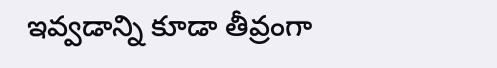ఇవ్వడాన్ని కూడా తీవ్రంగా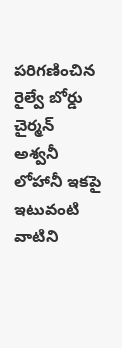పరిగణించిన రైల్వే బోర్డు చైర్మన్ అశ్వనీ లోహానీ ఇకపై ఇటువంటి వాటిని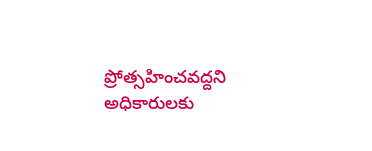ప్రోత్సహించవద్దని అధికారులకు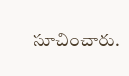సూచించారు.